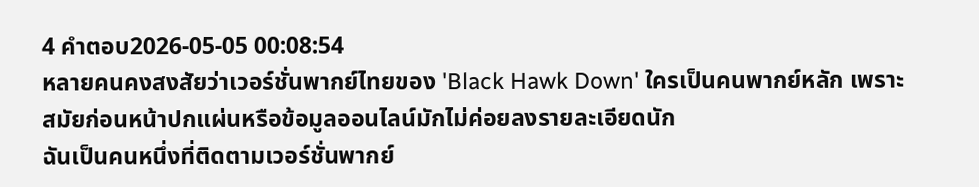4 คำตอบ2026-05-05 00:08:54
หลายคนคงสงสัยว่าเวอร์ชั่นพากย์ไทยของ 'Black Hawk Down' ใครเป็นคนพากย์หลัก เพราะสมัยก่อนหน้าปกแผ่นหรือข้อมูลออนไลน์มักไม่ค่อยลงรายละเอียดนัก
ฉันเป็นคนหนึ่งที่ติดตามเวอร์ชั่นพากย์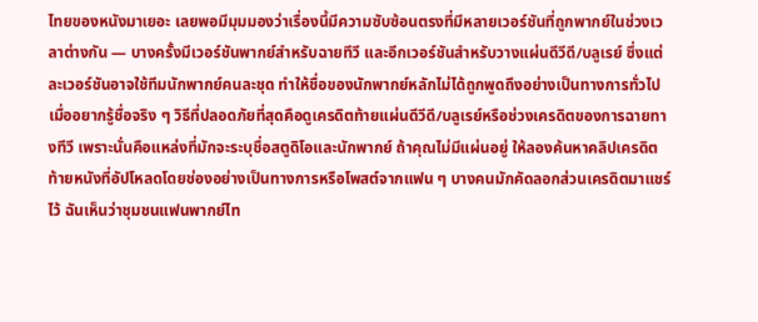ไทยของหนังมาเยอะ เลยพอมีมุมมองว่าเรื่องนี้มีความซับซ้อนตรงที่มีหลายเวอร์ชันที่ถูกพากย์ในช่วงเวลาต่างกัน — บางครั้งมีเวอร์ชันพากย์สำหรับฉายทีวี และอีกเวอร์ชันสำหรับวางแผ่นดีวีดี/บลูเรย์ ซึ่งแต่ละเวอร์ชันอาจใช้ทีมนักพากย์คนละชุด ทำให้ชื่อของนักพากย์หลักไม่ได้ถูกพูดถึงอย่างเป็นทางการทั่วไป
เมื่ออยากรู้ชื่อจริง ๆ วิธีที่ปลอดภัยที่สุดคือดูเครดิตท้ายแผ่นดีวีดี/บลูเรย์หรือช่วงเครดิตของการฉายทางทีวี เพราะนั่นคือแหล่งที่มักจะระบุชื่อสตูดิโอและนักพากย์ ถ้าคุณไม่มีแผ่นอยู่ ให้ลองค้นหาคลิปเครดิตท้ายหนังที่อัปโหลดโดยช่องอย่างเป็นทางการหรือโพสต์จากแฟน ๆ บางคนมักคัดลอกส่วนเครดิตมาแชร์ไว้ ฉันเห็นว่าชุมชนแฟนพากย์ไท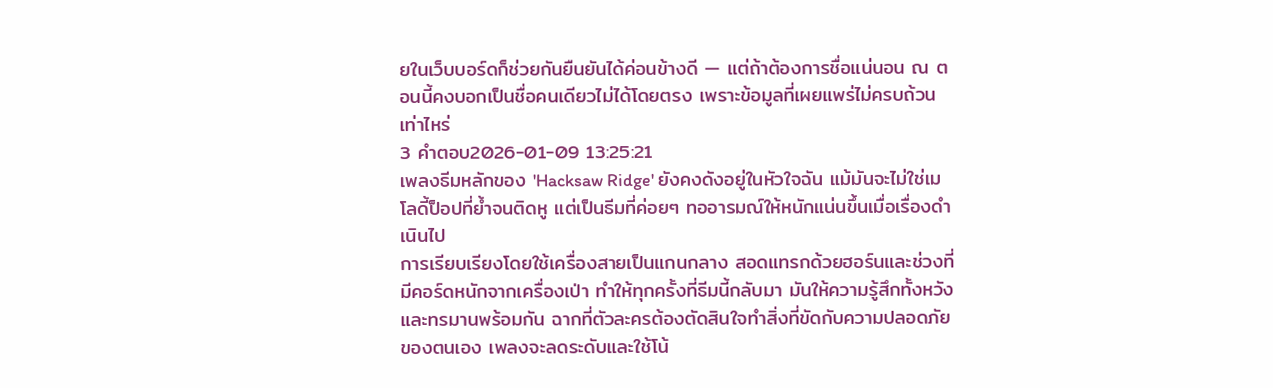ยในเว็บบอร์ดก็ช่วยกันยืนยันได้ค่อนข้างดี — แต่ถ้าต้องการชื่อแน่นอน ณ ตอนนี้คงบอกเป็นชื่อคนเดียวไม่ได้โดยตรง เพราะข้อมูลที่เผยแพร่ไม่ครบถ้วนเท่าไหร่
3 คำตอบ2026-01-09 13:25:21
เพลงธีมหลักของ 'Hacksaw Ridge' ยังคงดังอยู่ในหัวใจฉัน แม้มันจะไม่ใช่เมโลดี้ป็อปที่ย้ำจนติดหู แต่เป็นธีมที่ค่อยๆ ทออารมณ์ให้หนักแน่นขึ้นเมื่อเรื่องดำเนินไป
การเรียบเรียงโดยใช้เครื่องสายเป็นแกนกลาง สอดแทรกด้วยฮอร์นและช่วงที่มีคอร์ดหนักจากเครื่องเป่า ทำให้ทุกครั้งที่ธีมนี้กลับมา มันให้ความรู้สึกทั้งหวังและทรมานพร้อมกัน ฉากที่ตัวละครต้องตัดสินใจทำสิ่งที่ขัดกับความปลอดภัยของตนเอง เพลงจะลดระดับและใช้โน้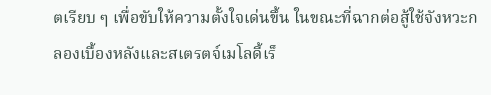ตเรียบ ๆ เพื่อขับให้ความตั้งใจเด่นขึ้น ในขณะที่ฉากต่อสู้ใช้จังหวะกลองเบื้องหลังและสเตรตจ์เมโลดี้เร็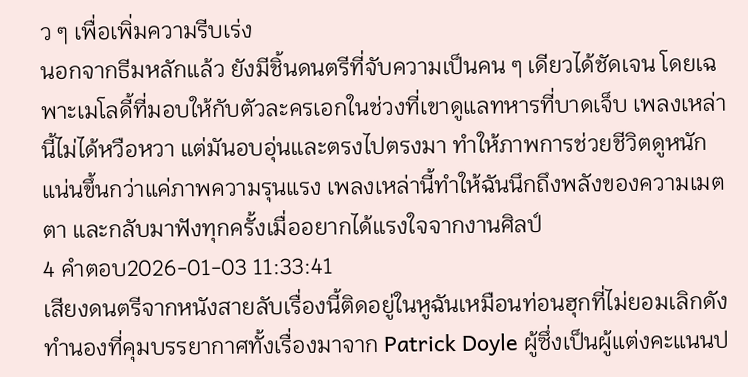ว ๆ เพื่อเพิ่มความรีบเร่ง
นอกจากธีมหลักแล้ว ยังมีชิ้นดนตรีที่จับความเป็นคน ๆ เดียวได้ชัดเจน โดยเฉพาะเมโลดี้ที่มอบให้กับตัวละครเอกในช่วงที่เขาดูแลทหารที่บาดเจ็บ เพลงเหล่านี้ไม่ได้หวือหวา แต่มันอบอุ่นและตรงไปตรงมา ทำให้ภาพการช่วยชีวิตดูหนักแน่นขึ้นกว่าแค่ภาพความรุนแรง เพลงเหล่านี้ทำให้ฉันนึกถึงพลังของความเมตตา และกลับมาฟังทุกครั้งเมื่ออยากได้แรงใจจากงานศิลป์
4 คำตอบ2026-01-03 11:33:41
เสียงดนตรีจากหนังสายลับเรื่องนี้ติดอยู่ในหูฉันเหมือนท่อนฮุกที่ไม่ยอมเลิกดัง
ทำนองที่คุมบรรยากาศทั้งเรื่องมาจาก Patrick Doyle ผู้ซึ่งเป็นผู้แต่งคะแนนป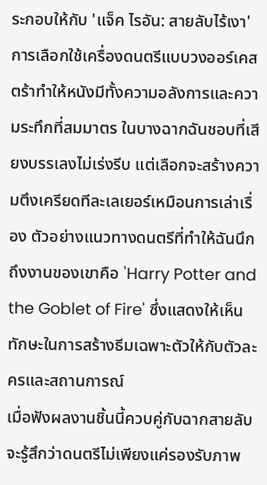ระกอบให้กับ 'แจ็ค ไรอัน: สายลับไร้เงา' การเลือกใช้เครื่องดนตรีแบบวงออร์เคสตร้าทำให้หนังมีทั้งความอลังการและความระทึกที่สมมาตร ในบางฉากฉันชอบที่เสียงบรรเลงไม่เร่งรีบ แต่เลือกจะสร้างความตึงเครียดทีละเลเยอร์เหมือนการเล่าเรื่อง ตัวอย่างแนวทางดนตรีที่ทำให้ฉันนึกถึงงานของเขาคือ 'Harry Potter and the Goblet of Fire' ซึ่งแสดงให้เห็นทักษะในการสร้างธีมเฉพาะตัวให้กับตัวละครและสถานการณ์
เมื่อฟังผลงานชิ้นนี้ควบคู่กับฉากสายลับ จะรู้สึกว่าดนตรีไม่เพียงแค่รองรับภาพ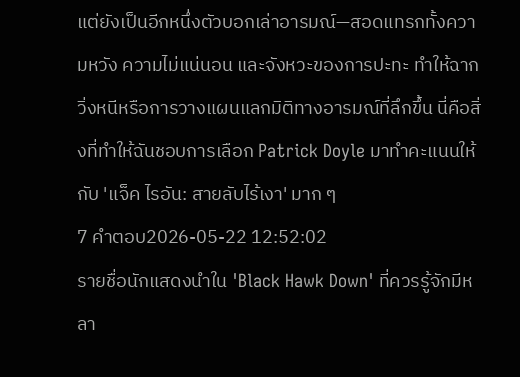แต่ยังเป็นอีกหนึ่งตัวบอกเล่าอารมณ์—สอดแทรกทั้งความหวัง ความไม่แน่นอน และจังหวะของการปะทะ ทำให้ฉากวิ่งหนีหรือการวางแผนแลกมิติทางอารมณ์ที่ลึกขึ้น นี่คือสิ่งที่ทำให้ฉันชอบการเลือก Patrick Doyle มาทำคะแนนให้กับ 'แจ็ค ไรอัน: สายลับไร้เงา' มาก ๆ
7 คำตอบ2026-05-22 12:52:02
รายชื่อนักแสดงนำใน 'Black Hawk Down' ที่ควรรู้จักมีหลา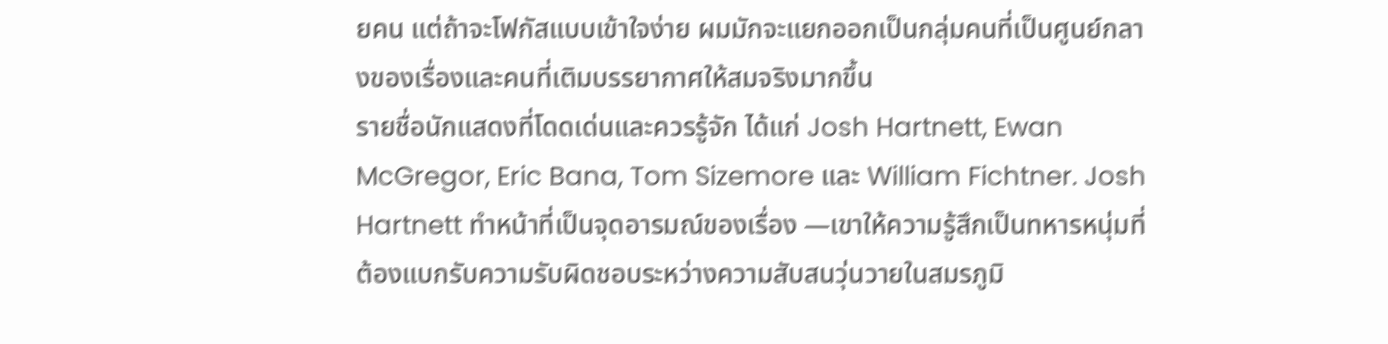ยคน แต่ถ้าจะโฟกัสแบบเข้าใจง่าย ผมมักจะแยกออกเป็นกลุ่มคนที่เป็นศูนย์กลางของเรื่องและคนที่เติมบรรยากาศให้สมจริงมากขึ้น
รายชื่อนักแสดงที่โดดเด่นและควรรู้จัก ได้แก่ Josh Hartnett, Ewan McGregor, Eric Bana, Tom Sizemore และ William Fichtner. Josh Hartnett ทำหน้าที่เป็นจุดอารมณ์ของเรื่อง —เขาให้ความรู้สึกเป็นทหารหนุ่มที่ต้องแบกรับความรับผิดชอบระหว่างความสับสนวุ่นวายในสมรภูมิ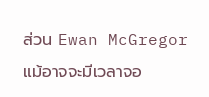ส่วน Ewan McGregor แม้อาจจะมีเวลาจอ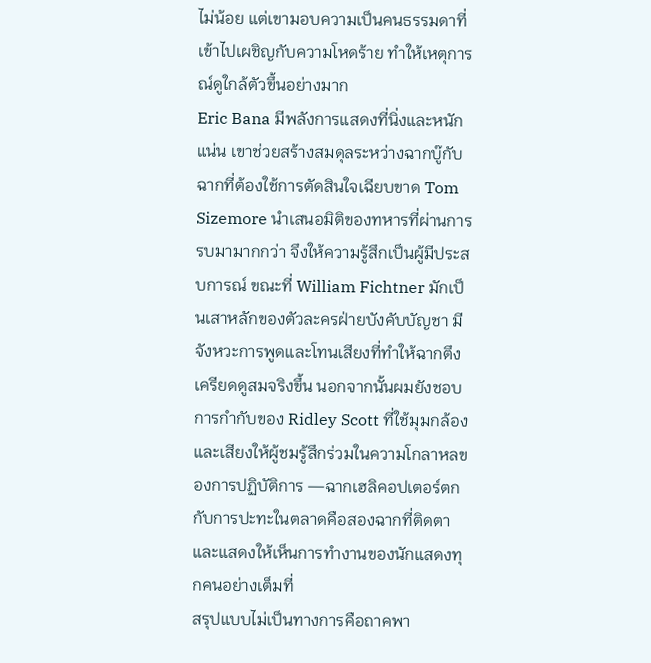ไม่น้อย แต่เขามอบความเป็นคนธรรมดาที่เข้าไปเผชิญกับความโหดร้าย ทำให้เหตุการณ์ดูใกล้ตัวขึ้นอย่างมาก
Eric Bana มีพลังการแสดงที่นิ่งและหนักแน่น เขาช่วยสร้างสมดุลระหว่างฉากบู๊กับฉากที่ต้องใช้การตัดสินใจเฉียบขาด Tom Sizemore นำเสนอมิติของทหารที่ผ่านการรบมามากกว่า จึงให้ความรู้สึกเป็นผู้มีประสบการณ์ ขณะที่ William Fichtner มักเป็นเสาหลักของตัวละครฝ่ายบังคับบัญชา มีจังหวะการพูดและโทนเสียงที่ทำให้ฉากตึงเครียดดูสมจริงขึ้น นอกจากนั้นผมยังชอบการกำกับของ Ridley Scott ที่ใช้มุมกล้องและเสียงให้ผู้ชมรู้สึกร่วมในความโกลาหลของการปฏิบัติการ —ฉากเฮลิคอปเตอร์ตกกับการปะทะในตลาดคือสองฉากที่ติดตาและแสดงให้เห็นการทำงานของนักแสดงทุกคนอย่างเต็มที่
สรุปแบบไม่เป็นทางการคือถาคพา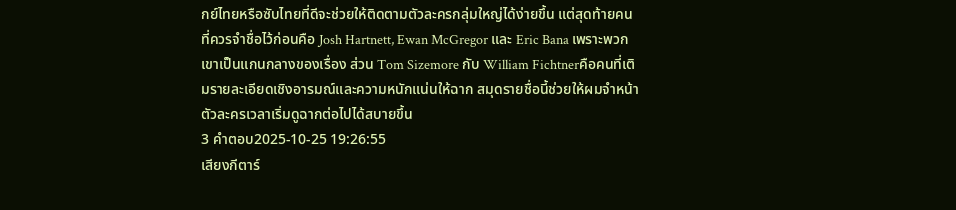กย์ไทยหรือซับไทยที่ดีจะช่วยให้ติดตามตัวละครกลุ่มใหญ่ได้ง่ายขึ้น แต่สุดท้ายคนที่ควรจำชื่อไว้ก่อนคือ Josh Hartnett, Ewan McGregor และ Eric Bana เพราะพวกเขาเป็นแกนกลางของเรื่อง ส่วน Tom Sizemore กับ William Fichtnerคือคนที่เติมรายละเอียดเชิงอารมณ์และความหนักแน่นให้ฉาก สมุดรายชื่อนี้ช่วยให้ผมจำหน้าตัวละครเวลาเริ่มดูฉากต่อไปได้สบายขึ้น
3 คำตอบ2025-10-25 19:26:55
เสียงกีตาร์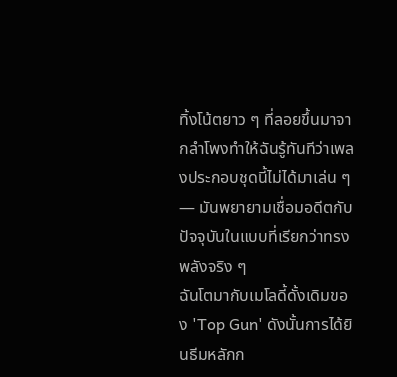ทิ้งโน้ตยาว ๆ ที่ลอยขึ้นมาจากลำโพงทำให้ฉันรู้ทันทีว่าเพลงประกอบชุดนี้ไม่ได้มาเล่น ๆ — มันพยายามเชื่อมอดีตกับปัจจุบันในแบบที่เรียกว่าทรงพลังจริง ๆ
ฉันโตมากับเมโลดี้ดั้งเดิมของ 'Top Gun' ดังนั้นการได้ยินธีมหลักก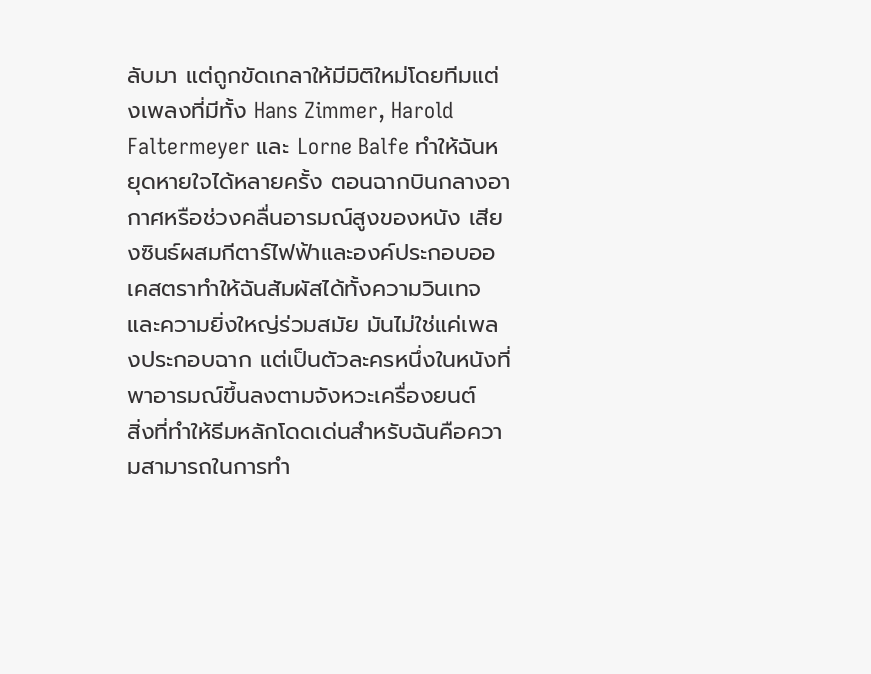ลับมา แต่ถูกขัดเกลาให้มีมิติใหม่โดยทีมแต่งเพลงที่มีทั้ง Hans Zimmer, Harold Faltermeyer และ Lorne Balfe ทำให้ฉันหยุดหายใจได้หลายครั้ง ตอนฉากบินกลางอากาศหรือช่วงคลื่นอารมณ์สูงของหนัง เสียงซินธ์ผสมกีตาร์ไฟฟ้าและองค์ประกอบออเคสตราทำให้ฉันสัมผัสได้ทั้งความวินเทจและความยิ่งใหญ่ร่วมสมัย มันไม่ใช่แค่เพลงประกอบฉาก แต่เป็นตัวละครหนึ่งในหนังที่พาอารมณ์ขึ้นลงตามจังหวะเครื่องยนต์
สิ่งที่ทำให้ธีมหลักโดดเด่นสำหรับฉันคือความสามารถในการทำ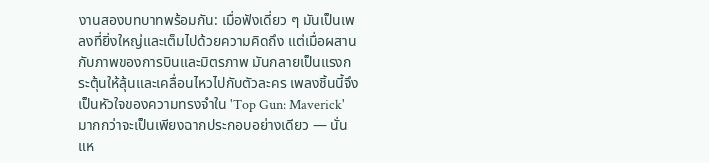งานสองบทบาทพร้อมกัน: เมื่อฟังเดี่ยว ๆ มันเป็นเพลงที่ยิ่งใหญ่และเต็มไปด้วยความคิดถึง แต่เมื่อผสานกับภาพของการบินและมิตรภาพ มันกลายเป็นแรงกระตุ้นให้ลุ้นและเคลื่อนไหวไปกับตัวละคร เพลงชิ้นนี้จึงเป็นหัวใจของความทรงจำใน 'Top Gun: Maverick' มากกว่าจะเป็นเพียงฉากประกอบอย่างเดียว — นั่นแห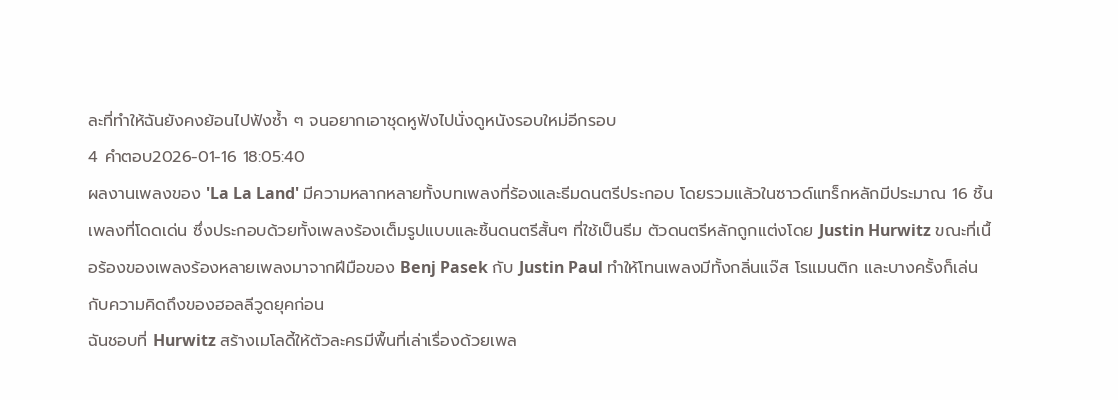ละที่ทำให้ฉันยังคงย้อนไปฟังซ้ำ ๆ จนอยากเอาชุดหูฟังไปนั่งดูหนังรอบใหม่อีกรอบ
4 คำตอบ2026-01-16 18:05:40
ผลงานเพลงของ 'La La Land' มีความหลากหลายทั้งบทเพลงที่ร้องและธีมดนตรีประกอบ โดยรวมแล้วในซาวด์แทร็กหลักมีประมาณ 16 ชิ้นเพลงที่โดดเด่น ซึ่งประกอบด้วยทั้งเพลงร้องเต็มรูปแบบและชิ้นดนตรีสั้นๆ ที่ใช้เป็นธีม ตัวดนตรีหลักถูกแต่งโดย Justin Hurwitz ขณะที่เนื้อร้องของเพลงร้องหลายเพลงมาจากฝีมือของ Benj Pasek กับ Justin Paul ทำให้โทนเพลงมีทั้งกลิ่นแจ๊ส โรแมนติก และบางครั้งก็เล่นกับความคิดถึงของฮอลลีวูดยุคก่อน
ฉันชอบที่ Hurwitz สร้างเมโลดี้ให้ตัวละครมีพื้นที่เล่าเรื่องด้วยเพล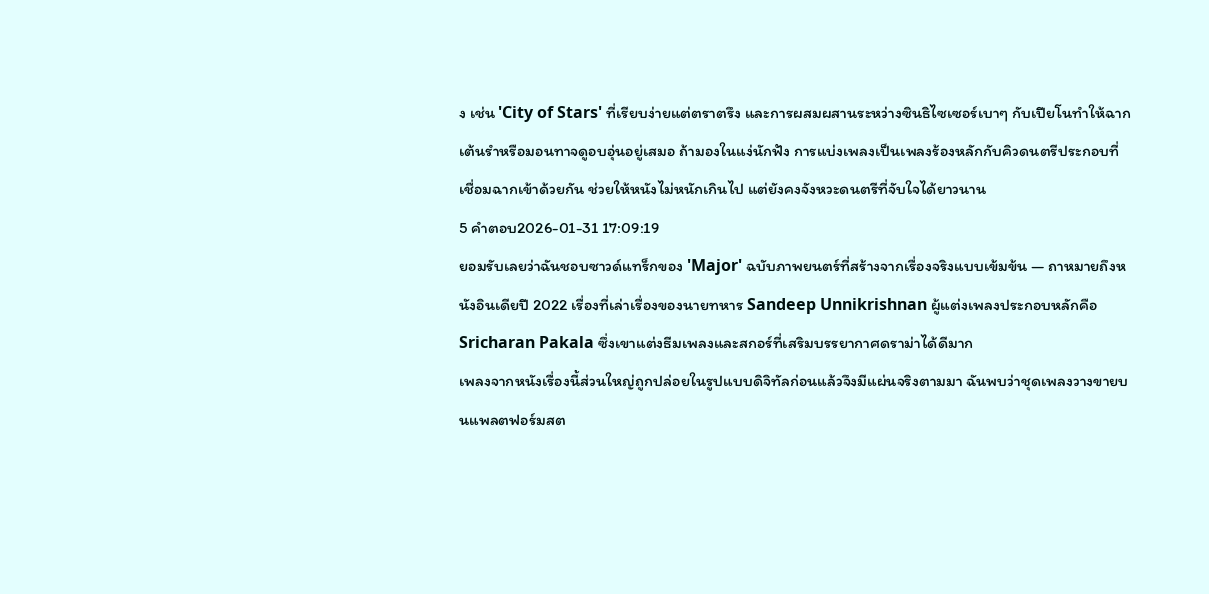ง เช่น 'City of Stars' ที่เรียบง่ายแต่ตราตรึง และการผสมผสานระหว่างซินธิไซเซอร์เบาๆ กับเปียโนทำให้ฉากเต้นรำหรือมอนทาจดูอบอุ่นอยู่เสมอ ถ้ามองในแง่นักฟัง การแบ่งเพลงเป็นเพลงร้องหลักกับคิวดนตรีประกอบที่เชื่อมฉากเข้าด้วยกัน ช่วยให้หนังไม่หนักเกินไป แต่ยังคงจังหวะดนตรีที่จับใจได้ยาวนาน
5 คำตอบ2026-01-31 17:09:19
ยอมรับเลยว่าฉันชอบซาวด์แทร็กของ 'Major' ฉบับภาพยนตร์ที่สร้างจากเรื่องจริงแบบเข้มข้น — ถาหมายถึงหนังอินเดียปี 2022 เรื่องที่เล่าเรื่องของนายทหาร Sandeep Unnikrishnan ผู้แต่งเพลงประกอบหลักคือ Sricharan Pakala ซึ่งเขาแต่งธีมเพลงและสกอร์ที่เสริมบรรยากาศดราม่าได้ดีมาก
เพลงจากหนังเรื่องนี้ส่วนใหญ่ถูกปล่อยในรูปแบบดิจิทัลก่อนแล้วจึงมีแผ่นจริงตามมา ฉันพบว่าชุดเพลงวางขายบนแพลตฟอร์มสต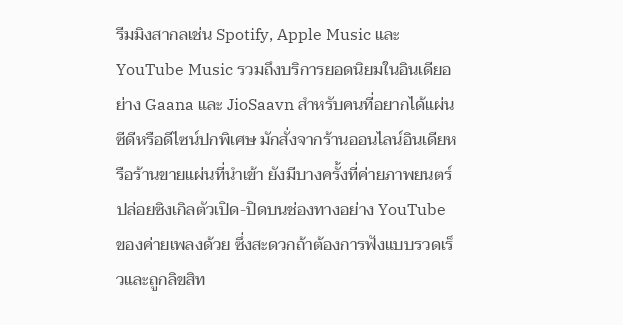รีมมิงสากลเช่น Spotify, Apple Music และ YouTube Music รวมถึงบริการยอดนิยมในอินเดียอย่าง Gaana และ JioSaavn สำหรับคนที่อยากได้แผ่นซีดีหรือดีไซน์ปกพิเศษ มักสั่งจากร้านออนไลน์อินเดียหรือร้านขายแผ่นที่นำเข้า ยังมีบางครั้งที่ค่ายภาพยนตร์ปล่อยซิงเกิลตัวเปิด-ปิดบนช่องทางอย่าง YouTube ของค่ายเพลงด้วย ซึ่งสะดวกถ้าต้องการฟังแบบรวดเร็วและถูกลิขสิท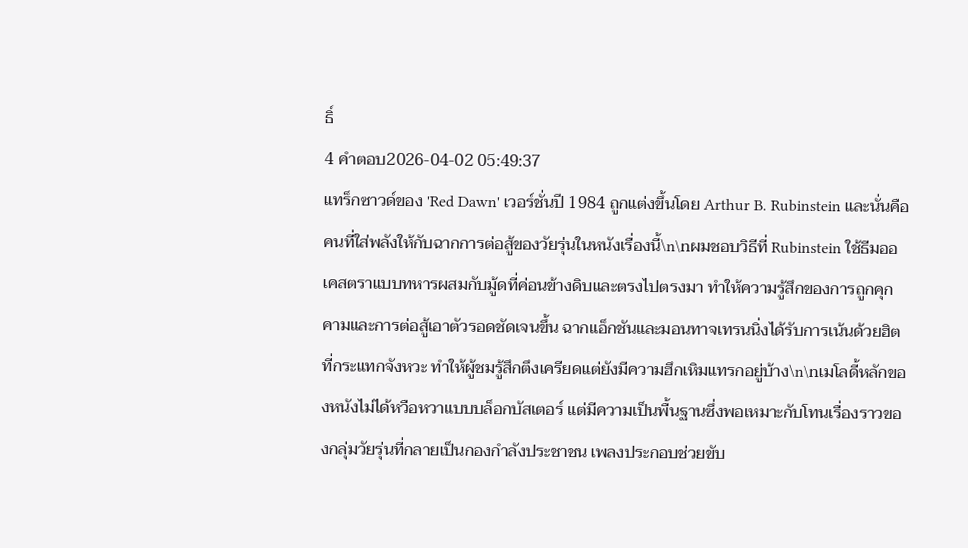ธิ์
4 คำตอบ2026-04-02 05:49:37
แทร็กซาวด์ของ 'Red Dawn' เวอร์ชั่นปี 1984 ถูกแต่งขึ้นโดย Arthur B. Rubinstein และนั่นคือคนที่ใส่พลังให้กับฉากการต่อสู้ของวัยรุ่นในหนังเรื่องนี้\n\nผมชอบวิธีที่ Rubinstein ใช้ธีมออเคสตราแบบทหารผสมกับมู้ดที่ค่อนข้างดิบและตรงไปตรงมา ทำให้ความรู้สึกของการถูกคุกคามและการต่อสู้เอาตัวรอดชัดเจนขึ้น ฉากแอ็กชันและมอนทาจเทรนนิ่งได้รับการเน้นด้วยฮิตที่กระแทกจังหวะ ทำให้ผู้ชมรู้สึกตึงเครียดแต่ยังมีความฮึกเหิมแทรกอยู่บ้าง\n\nเมโลดี้หลักของหนังไม่ได้หวือหวาแบบบล็อกบัสเตอร์ แต่มีความเป็นพื้นฐานซึ่งพอเหมาะกับโทนเรื่องราวของกลุ่มวัยรุ่นที่กลายเป็นกองกำลังประชาชน เพลงประกอบช่วยขับ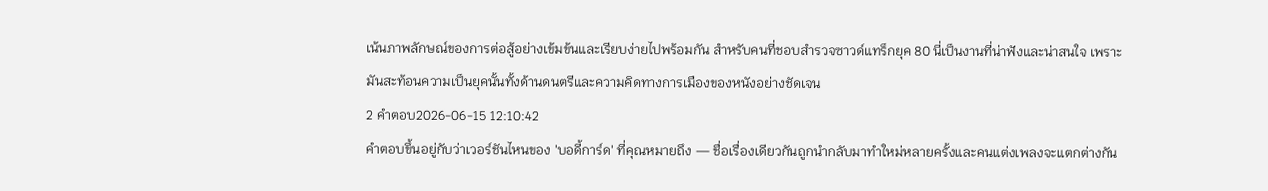เน้นภาพลักษณ์ของการต่อสู้อย่างเข้มข้นและเรียบง่ายไปพร้อมกัน สำหรับคนที่ชอบสำรวจซาวด์แทร็กยุค 80 นี่เป็นงานที่น่าฟังและน่าสนใจ เพราะมันสะท้อนความเป็นยุคนั้นทั้งด้านดนตรีและความคิดทางการเมืองของหนังอย่างชัดเจน
2 คำตอบ2026-06-15 12:10:42
คำตอบขึ้นอยู่กับว่าเวอร์ชันไหนของ 'บอดี้การ์ด' ที่คุณหมายถึง — ชื่อเรื่องเดียวกันถูกนำกลับมาทำใหม่หลายครั้งและคนแต่งเพลงจะแตกต่างกัน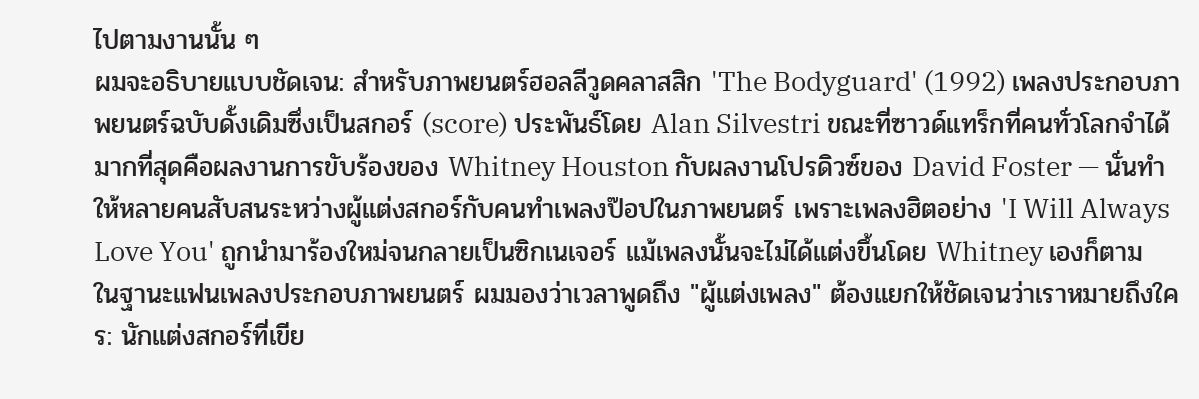ไปตามงานนั้น ๆ
ผมจะอธิบายแบบชัดเจน: สำหรับภาพยนตร์ฮอลลีวูดคลาสสิก 'The Bodyguard' (1992) เพลงประกอบภาพยนตร์ฉบับดั้งเดิมซึ่งเป็นสกอร์ (score) ประพันธ์โดย Alan Silvestri ขณะที่ซาวด์แทร็กที่คนทั่วโลกจำได้มากที่สุดคือผลงานการขับร้องของ Whitney Houston กับผลงานโปรดิวซ์ของ David Foster — นั่นทำให้หลายคนสับสนระหว่างผู้แต่งสกอร์กับคนทำเพลงป๊อปในภาพยนตร์ เพราะเพลงฮิตอย่าง 'I Will Always Love You' ถูกนำมาร้องใหม่จนกลายเป็นซิกเนเจอร์ แม้เพลงนั้นจะไม่ได้แต่งขึ้นโดย Whitney เองก็ตาม
ในฐานะแฟนเพลงประกอบภาพยนตร์ ผมมองว่าเวลาพูดถึง "ผู้แต่งเพลง" ต้องแยกให้ชัดเจนว่าเราหมายถึงใคร: นักแต่งสกอร์ที่เขีย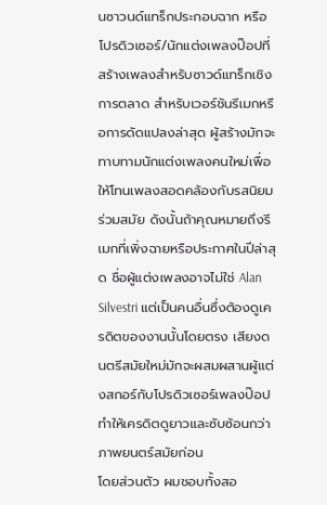นซาวนด์แทร็กประกอบฉาก หรือโปรดิวเซอร์/นักแต่งเพลงป๊อปที่สร้างเพลงสำหรับซาวด์แทร็กเชิงการตลาด สำหรับเวอร์ชันรีเมกหรือการดัดแปลงล่าสุด ผู้สร้างมักจะทาบทามนักแต่งเพลงคนใหม่เพื่อให้โทนเพลงสอดคล้องกับรสนิยมร่วมสมัย ดังนั้นถ้าคุณหมายถึงรีเมกที่เพิ่งฉายหรือประกาศในปีล่าสุด ชื่อผู้แต่งเพลงอาจไม่ใช่ Alan Silvestri แต่เป็นคนอื่นซึ่งต้องดูเครดิตของงานนั้นโดยตรง เสียงดนตรีสมัยใหม่มักจะผสมผสานผู้แต่งสกอร์กับโปรดิวเซอร์เพลงป๊อป ทำให้เครดิตดูยาวและซับซ้อนกว่าภาพยนตร์สมัยก่อน
โดยส่วนตัว ผมชอบทั้งสอ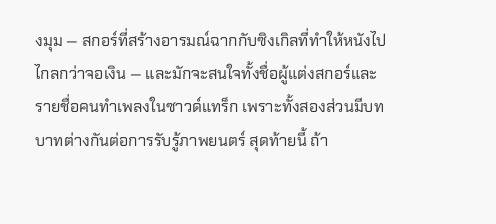งมุม — สกอร์ที่สร้างอารมณ์ฉากกับซิงเกิลที่ทำให้หนังไปไกลกว่าจอเงิน — และมักจะสนใจทั้งชื่อผู้แต่งสกอร์และรายชื่อคนทำเพลงในซาวด์แทร็ก เพราะทั้งสองส่วนมีบทบาทต่างกันต่อการรับรู้ภาพยนตร์ สุดท้ายนี้ ถ้า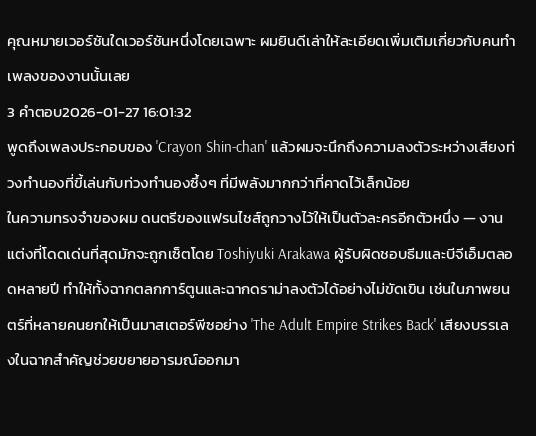คุณหมายเวอร์ชันใดเวอร์ชันหนึ่งโดยเฉพาะ ผมยินดีเล่าให้ละเอียดเพิ่มเติมเกี่ยวกับคนทำเพลงของงานนั้นเลย
3 คำตอบ2026-01-27 16:01:32
พูดถึงเพลงประกอบของ 'Crayon Shin-chan' แล้วผมจะนึกถึงความลงตัวระหว่างเสียงท่วงทำนองที่ขี้เล่นกับท่วงทำนองซึ้งๆ ที่มีพลังมากกว่าที่คาดไว้เล็กน้อย
ในความทรงจำของผม ดนตรีของแฟรนไชส์ถูกวางไว้ให้เป็นตัวละครอีกตัวหนึ่ง — งานแต่งที่โดดเด่นที่สุดมักจะถูกเซ็ตโดย Toshiyuki Arakawa ผู้รับผิดชอบธีมและบีจีเอ็มตลอดหลายปี ทำให้ทั้งฉากตลกการ์ตูนและฉากดราม่าลงตัวได้อย่างไม่ขัดเขิน เช่นในภาพยนตร์ที่หลายคนยกให้เป็นมาสเตอร์พีซอย่าง 'The Adult Empire Strikes Back' เสียงบรรเลงในฉากสำคัญช่วยขยายอารมณ์ออกมา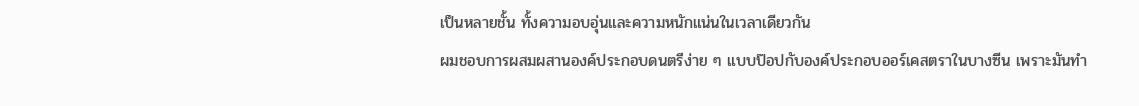เป็นหลายชั้น ทั้งความอบอุ่นและความหนักแน่นในเวลาเดียวกัน
ผมชอบการผสมผสานองค์ประกอบดนตรีง่าย ๆ แบบป๊อปกับองค์ประกอบออร์เคสตราในบางซีน เพราะมันทำ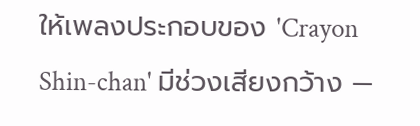ให้เพลงประกอบของ 'Crayon Shin-chan' มีช่วงเสียงกว้าง —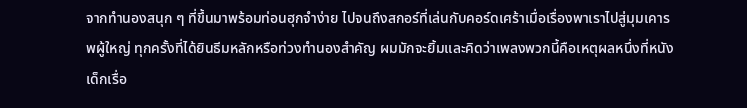จากทำนองสนุก ๆ ที่ขึ้นมาพร้อมท่อนฮุกจำง่าย ไปจนถึงสกอร์ที่เล่นกับคอร์ดเศร้าเมื่อเรื่องพาเราไปสู่มุมเคารพผู้ใหญ่ ทุกครั้งที่ได้ยินธีมหลักหรือท่วงทำนองสำคัญ ผมมักจะยิ้มและคิดว่าเพลงพวกนี้คือเหตุผลหนึ่งที่หนังเด็กเรื่อ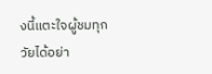งนี้แตะใจผู้ชมทุกวัยได้อย่า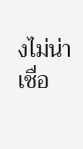งไม่น่าเชื่อ